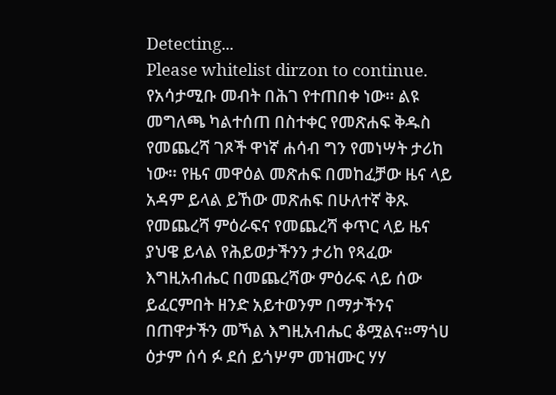Detecting...
Please whitelist dirzon to continue.
የአሳታሚቡ መብት በሕገ የተጠበቀ ነው። ልዩ መግለጫ ካልተሰጠ በስተቀር የመጽሐፍ ቅዱስ የመጨረሻ ገጾች ዋነኛ ሐሳብ ግን የመነሣት ታሪከ ነው። የዜና መዋዕል መጽሐፍ በመከፈቻው ዜና ላይ አዳም ይላል ይኸው መጽሐፍ በሁለተኛ ቅጹ የመጨረሻ ምዕራፍና የመጨረሻ ቀጥር ላይ ዜና ያህዌ ይላል የሕይወታችንን ታሪከ የጻፈው እግዚአብሔር በመጨረሻው ምዕራፍ ላይ ሰው ይፈርምበት ዘንድ አይተወንም በማታችንና በጠዋታችን መኻል እግዚአብሔር ቆሟልና።ማጎሀ ዕታም ሰሳ ፉ ደሰ ይጎሦም መዝሙር ሃሃ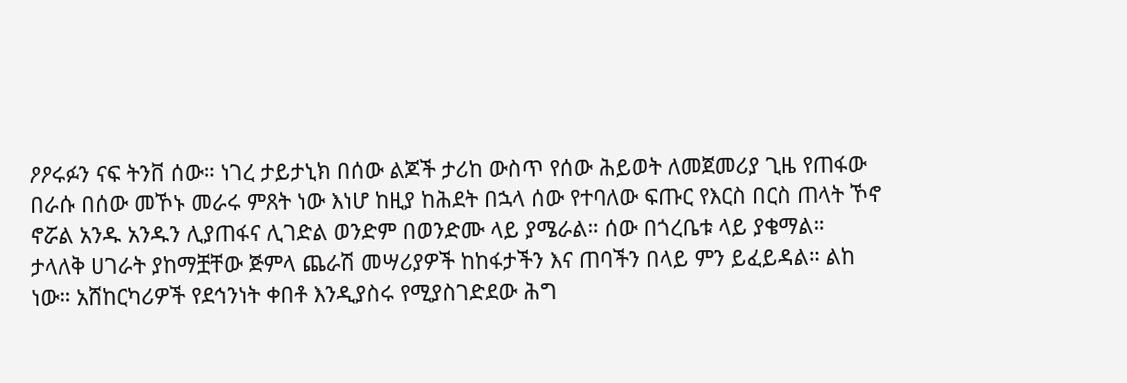ዖዖሩፉን ናፍ ትንቨ ሰው። ነገረ ታይታኒክ በሰው ልጆች ታሪከ ውስጥ የሰው ሕይወት ለመጀመሪያ ጊዜ የጠፋው በራሱ በሰው መኾኑ መራሩ ምጸት ነው እነሆ ከዚያ ከሕደት በኋላ ሰው የተባለው ፍጡር የእርስ በርስ ጠላት ኾኖ ኖሯል አንዱ አንዱን ሊያጠፋና ሊገድል ወንድም በወንድሙ ላይ ያሜራል። ሰው በጎረቤቱ ላይ ያቄማል። ታላለቅ ሀገራት ያከማቿቸው ጅምላ ጨራሽ መሣሪያዎች ከከፋታችን እና ጠባችን በላይ ምን ይፈይዳል። ልከ ነው። አሸከርካሪዎች የደኅንነት ቀበቶ እንዲያስሩ የሚያስገድደው ሕግ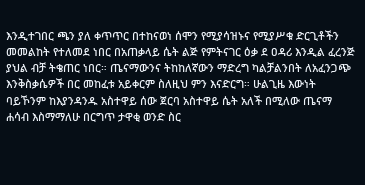እንዲተገበር ጫን ያለ ቀጥጥር በተከናወነ ሰሞን የሚያሳዝኑና የሚያሥቁ ድርጊቶችን መመልከት የተለመደ ነበር በአጠቃላይ ሴት ልጅ የምትናገር ዕቃ ደ ዐዳሪ እንዲል ፈረንጅ ያህል ብቻ ትቄጠር ነበር። ጤናማውንና ትከከለኛውን ማድረግ ካልቻልንበት ለአፈንጋጭ እንቅስቃሴዎች በር መከፈቱ አይቀርም ስለዚህ ምን እናድርግ። ሁልጊዜ እውነት ባይኾንም ከእያንዳንዱ አስተዋይ ሰው ጀርባ አስተዋይ ሴት አለች በሚለው ጤናማ ሐሳብ እስማማለሁ በርግጥ ታዋቂ ወንድ ስር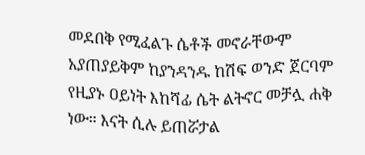መደበቅ የሚፈልጉ ሴቶች መኖራቸውም አያጠያይቅም ከያንዳንዱ ከሽፍ ወንድ ጀርባም የዚያኑ ዐይነት እከሻፊ ሴት ልትኖር መቻሏ ሐቅ ነው። እናት ሲሉ ይጠሯታል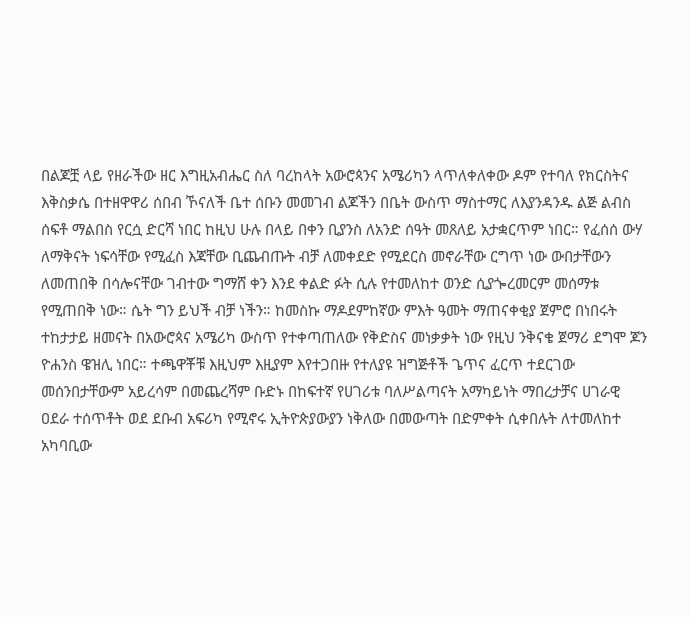በልጆቿ ላይ የዘራችው ዘር እግዚአብሔር ስለ ባረከላት አውሮጳንና አሜሪካን ላጥለቀለቀው ዶም የተባለ የክርስትና እቅስቃሴ በተዘዋዋሪ ሰበብ ኾናለች ቤተ ሰቡን መመገብ ልጆችን በቤት ውስጥ ማስተማር ለእያንዳንዱ ልጅ ልብስ ሰፍቶ ማልበስ የርሷ ድርሻ ነበር ከዚህ ሁሉ በላይ በቀን ቢያንስ ለአንድ ሰዓት መጸለይ አታቋርጥም ነበር። የፈሰሰ ውሃ ለማቅናት ነፍሳቸው የሚፈስ እጃቸው ቢጨብጡት ብቻ ለመቀደድ የሚደርስ መኖራቸው ርግጥ ነው ውበታቸውን ለመጠበቅ በሳሎናቸው ገብተው ግማሸ ቀን እንደ ቀልድ ፉት ሲሉ የተመለከተ ወንድ ሲያጐረመርም መሰማቱ የሚጠበቅ ነው። ሴት ግን ይህች ብቻ ነችን። ከመስኩ ማዶደምከኛው ምእት ዓመት ማጠናቀቂያ ጀምሮ በነበሩት ተከታታይ ዘመናት በአውሮጳና አሜሪካ ውስጥ የተቀጣጠለው የቅድስና መነቃቃት ነው የዚህ ንቅናቄ ጀማሪ ደግሞ ጆን ዮሐንስ ዌዝሊ ነበር። ተጫዋቾቹ እዚህም እዚያም እየተጋበዙ የተለያዩ ዝግጅቶች ጌጥና ፈርጥ ተደርገው መሰንበታቸውም አይረሳም በመጨረሻም ቡድኑ በከፍተኛ የሀገሪቱ ባለሥልጣናት አማካይነት ማበረታቻና ሀገራዊ ዐደራ ተሰጥቶት ወደ ደቡብ አፍሪካ የሚኖሩ ኢትዮጵያውያን ነቅለው በመውጣት በድምቀት ሲቀበሉት ለተመለከተ አካባቢው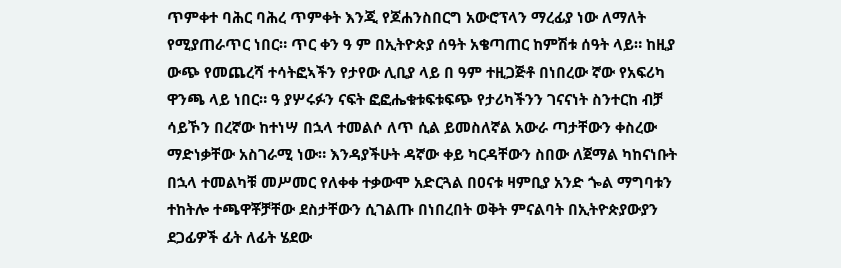ጥምቀተ ባሕር ባሕረ ጥምቀት እንጂ የጆሐንስበርግ አውሮፕላን ማረፊያ ነው ለማለት የሚያጠራጥር ነበር። ጥር ቀን ዓ ም በኢትዮጵያ ሰዓት አቄጣጠር ከምሽቱ ሰዓት ላይ። ከዚያ ውጭ የመጨረሻ ተሳትፎኣችን የታየው ሊቢያ ላይ በ ዓም ተዚጋጅቶ በነበረው ኛው የአፍሪካ ዋንጫ ላይ ነበር። ዓ ያሦሩፉን ናፍት ፎፎሔቁቱፍቱፍጭ የታሪካችንን ገናናነት ስንተርከ ብቻ ሳይኾን በረኛው ከተነሣ በኋላ ተመልሶ ለጥ ሲል ይመስለኛል አውራ ጣታቸውን ቀስረው ማድነቃቸው አስገራሚ ነው። እንዳያችሁት ዳኛው ቀይ ካርዳቸውን ስበው ለጀማል ካከናነቡት በኋላ ተመልካቹ መሥመር የለቀቀ ተቃውሞ አድርጓል በዐናቱ ዛምቢያ አንድ ጐል ማግባቱን ተከትሎ ተጫዋቾቻቸው ደስታቸውን ሲገልጡ በነበረበት ወቅት ምናልባት በኢትዮጵያውያን ደጋፊዎች ፊት ለፊት ሄደው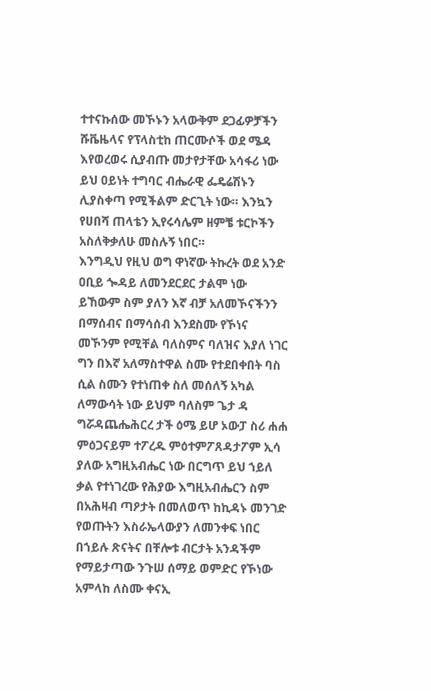ተተናኩሰው መኾኑን አላውቅም ደጋፊዎቻችን ሹቬዜላና የፕላስቲከ ጠርሙሶች ወደ ሜዳ እየወረወሩ ሲያብጡ መታየታቸው አሳፋሪ ነው ይህ ዐይነት ተግባር ብሔራዊ ፌዴሬሽኑን ሊያስቀጣ የሚችልም ድርጊት ነው። እንኳን የሀበሻ ጠላቴን ኢየሩሳሌም ዘምቼ ቱርኮችን አስለቅቃለሁ መስሉኝ ነበር።
እንግዲህ የዚህ ወግ ዋነኛው ትኩረት ወደ አንድ ዐቢይ ጐዳይ ለመንደርደር ታልሞ ነው ይኸውም ስም ያለን እኛ ብቻ አለመኾናችንን በማሰብና በማሳሰብ እንደስሙ የኾነና መኾንም የሚቸል ባለስምና ባለዝና እያለ ነገር ግን በእኛ አለማስተዋል ስሙ የተደበቀበት ባስ ሲል ስሙን የተነጠቀ ስለ መሰለኝ አካል ለማውሳት ነው ይህም ባለስም ጌታ ዳ ግሯዳጨሔሕርረ ታች ዕሜ ይሆ ኦውፓ ስሪ ሐሐ ምዕጋናይም ተፖረዱ ምዕተምፖጸዳታፖም ኢሳ ያለው አግዚአብሔር ነው በርግጥ ይህ ኀይለ ቃል የተነገረው የሕያው እግዚአብሔርን ስም በአሕዛብ ጣዖታት በመለወጥ ከኪዳኑ መንገድ የወጡትን እስራኤላውያን ለመንቀፍ ነበር በኀይሉ ጽናትና በቸሎቱ ብርታት አንዳችም የማይታጣው ንጉሠ ሰማይ ወምድር የኾነው አምላከ ለስሙ ቀናኢ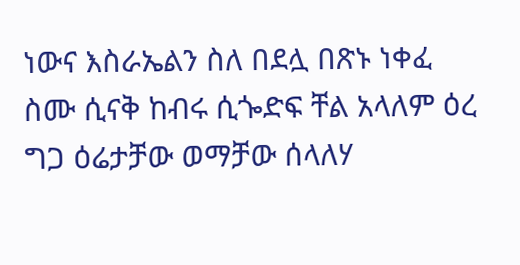ነውና እስራኤልን ስለ በደሏ በጽኑ ነቀፈ ስሙ ሲናቅ ከብሩ ሲጐድፍ ቸል አላለም ዕረ ግጋ ዕሬታቻው ወማቻው ሰላለሃ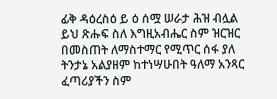ፊቅ ዳዕረስዕ ይ ዕ ሰሟ ሠራታ ሕዝ ብሏል ይህ ጽሑፍ ስለ እግዚአብሔር ስም ዝርዝር በመስጠት ለማስተማር የሚጥር ሰፋ ያለ ትንታኔ አልያዘም ከተነሣሁበት ዓለማ አንጻር ፈጣሪያችን ስም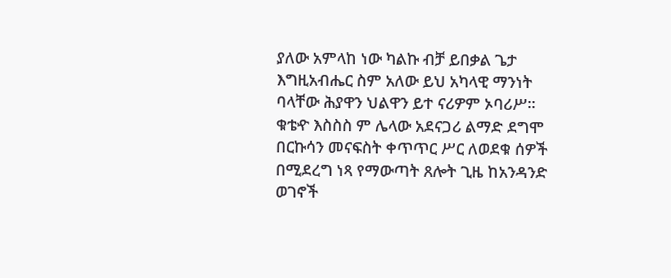ያለው አምላከ ነው ካልኩ ብቻ ይበቃል ጌታ እግዚአብሔር ስም አለው ይህ አካላዊ ማንነት ባላቸው ሕያዋን ህልዋን ይተ ናሪዎም ኦባሪሥ። ቁቴዯ እስስስ ም ሌላው አደናጋሪ ልማድ ደግሞ በርኩሳን መናፍስት ቀጥጥር ሥር ለወደቁ ሰዎች በሚደረግ ነጻ የማውጣት ጸሎት ጊዜ ከአንዳንድ ወገኖች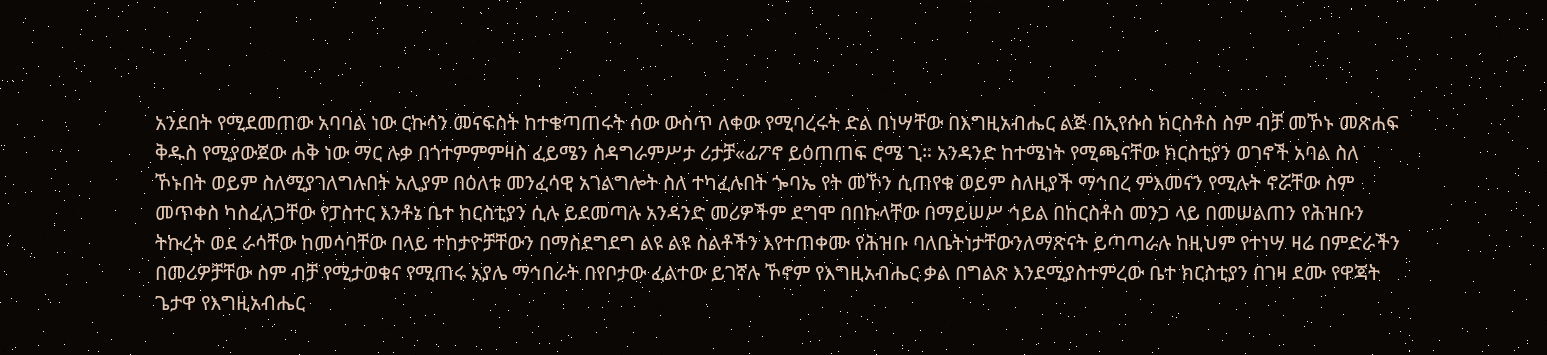አንደበት የሚደመጠው አባባል ነው ርኩሳን መናፍስት ከተቄጣጠሩት ሰው ውስጥ ለቀው የሚባረሩት ድል በነሣቸው በእግዚአብሔር ልጅ በኢየሱስ ክርስቶስ ስም ብቻ መኾኑ መጽሐፍ ቅዱስ የሚያውጀው ሐቅ ነው ማር ሉቃ በጎተምምምዛስ ፈይሜን ስዳግራምሥታ ሪታቻ«ፊፖኖ ይዕጠጠፍ ሮሜ ጊ። አንዳንድ ከተሜነት የሚጫናቸው ክርስቲያን ወገኖች አባል ስለ ኾኑበት ወይም ስለሚያገለግሉበት አሊያም በዕለቱ መንፈሳዊ አገልግሎት ስለ ተካፈሉበት ጐባኤ የት መኾን ሲጠየቁ ወይም ስለዚያች ማኅበረ ምእመናን የሚሉት ኖሯቸው ስም መጥቀስ ካስፈለጋቸው የፓስተር እንቶኔ ቤተ ከርስቲያን ሲሉ ይደመጣሉ አንዳንድ መሪዎችም ደግሞ በበኩላቸው በማይሠሥ ኅይል በከርስቶስ መንጋ ላይ በመሠልጠን የሕዝቡን ትኩረት ወደ ራሳቸው ከመሳባቸው በላይ ተከታዮቻቸውን በማስደግደግ ልዩ ልዩ ስልቶችን እየተጠቀሙ የሕዝቡ ባለቤትነታቸውንለማጽናት ይጣጣራሉ ከዚህም የተነሣ ዛሬ በምድራችን በመሪዎቻቸው ስም ብቻ የሚታወቁና የሚጠሩ አያሌ ማኅበራት በየቦታው ፈልተው ይገኛሉ ኾኖም የእግዚአብሔር ቃል በግልጽ እንደሚያስተምረው ቤተ ክርስቲያን በገዛ ደሙ የዋጃት ጌታዋ የእግዚአብሔር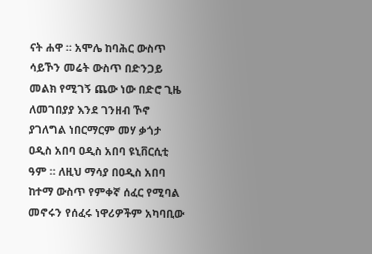ናት ሐዋ ። አሞሌ ከባሕር ውስጥ ሳይኾን መሬት ውስጥ በድንጋይ መልክ የሚገኝ ጨው ነው በድሮ ጊዜ ለመገበያያ እንደ ገንዘብ ኾኖ ያገለግል ነበርማርም መሃ ቃጎታ ዐዲስ አበባ ዐዲስ አበባ ዩኒቨርሲቲ ዓም ። ለዚህ ማሳያ በዐዲስ አበባ ከተማ ውስጥ የምቀኛ ሰፈር የሚባል መኖሩን የሰፈሩ ነዋሪዎችም አካባቢው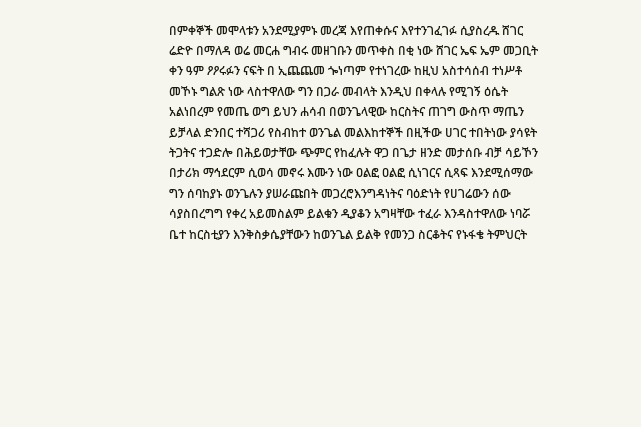በምቀኞች መሞላቱን አንደሚያምኑ መረጃ እየጠቀሱና እየተንገፈገፉ ሲያስረዱ ሸገር ሬድዮ በማለዳ ወሬ መርሐ ግብሩ መዘገቡን መጥቀስ በቂ ነው ሸገር ኤፍ ኤም መጋቢት ቀን ዓም ዖዖሩፉን ናፍት በ ኢጨጨመ ጐነጣም የተነገረው ከዚህ አስተሳሰብ ተነሥቶ መኾኑ ግልጽ ነው ላስተዋለው ግን በጋራ መብላት እንዲህ በቀላሉ የሚገኝ ዕሴት አልነበረም የመጤ ወግ ይህን ሐሳብ በወንጌላዊው ከርስትና ጠገግ ውስጥ ማጤን ይቻላል ድንበር ተሻጋሪ የስብከተ ወንጌል መልእከተኞች በዚችው ሀገር ተበትነው ያሳዩት ትጋትና ተጋድሎ በሕይወታቸው ጭምር የከፈሉት ዋጋ በጌታ ዘንድ መታሰቡ ብቻ ሳይኾን በታሪክ ማኅደርም ሲወሳ መኖሩ እሙን ነው ዐልፎ ዐልፎ ሲነገርና ሲጻፍ እንደሚሰማው ግን ሰባከያኑ ወንጌሉን ያሠራጩበት መጋረሮእንግዳነትና ባዕድነት የሀገሬውን ሰው ሳያስበረግግ የቀረ አይመስልም ይልቁን ዲያቆን አግዛቸው ተፈራ እንዳስተዋለው ነባሯ ቤተ ከርስቲያን እንቅስቃሴያቸውን ከወንጌል ይልቅ የመንጋ ስርቆትና የኑፋቄ ትምህርት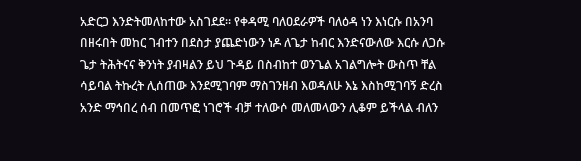አድርጋ እንድትመለከተው አስገደደ። የቀዳሚ ባለዐደራዎች ባለዕዳ ነን እነርሱ በአንባ በዘሩበት መከር ገብተን በደስታ ያጨድነውን ነዶ ለጌታ ከብር እንድናውለው እርሱ ለጋሱ ጌታ ትሕትናና ቅንነት ያብዛልን ይህ ጉዳይ በስብከተ ወንጌል አገልግሎት ውስጥ ቸል ሳይባል ትኩረት ሊሰጠው እንደሚገባም ማስገንዘብ እወዳለሁ እኔ እስከሚገባኝ ድረስ አንድ ማኅበረ ሰብ በመጥፎ ነገሮች ብቻ ተለውሶ መለመላውን ሊቆም ይችላል ብለን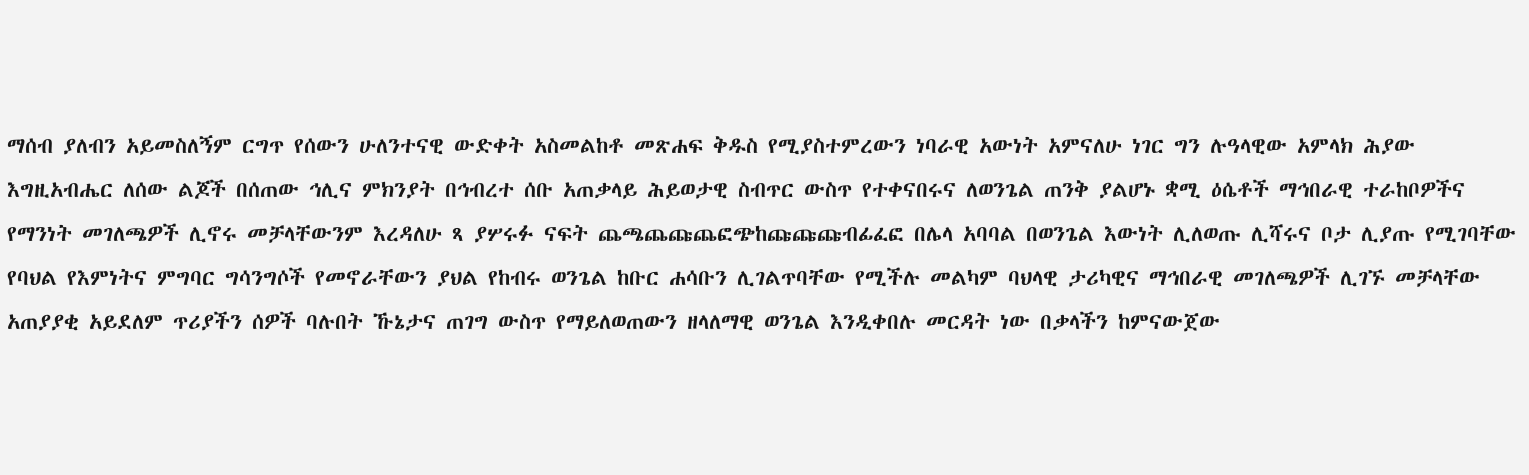ማሰብ ያለብን አይመስለኝም ርግጥ የሰውን ሁለንተናዊ ውድቀት አስመልከቶ መጽሐፍ ቅዱስ የሚያስተምረውን ነባራዊ አውነት አምናለሁ ነገር ግን ሉዓላዊው አምላክ ሕያው እግዚአብሔር ለሰው ልጆች በሰጠው ኅሊና ምክንያት በኅብረተ ሰቡ አጠቃላይ ሕይወታዊ ስብጥር ውስጥ የተቀናበሩና ለወንጌል ጠንቅ ያልሆኑ ቋሚ ዕሴቶች ማኅበራዊ ተራከቦዎችና የማንነት መገለጫዎች ሊኖሩ መቻላቸውንም እረዳለሁ ጻ ያሦሩፉ ናፍት ጨጫጨጩጨፎጭከጩጩጩብፊፈፎ በሌላ አባባል በወንጌል እውነት ሊለወጡ ሊሻሩና ቦታ ሊያጡ የሚገባቸው የባህል የእምነትና ምግባር ግሳንግሶች የመኖራቸውን ያህል የከብሩ ወንጌል ከቡር ሐሳቡን ሊገልጥባቸው የሚችሉ መልካም ባህላዊ ታሪካዊና ማኅበራዊ መገለጫዎች ሊገኙ መቻላቸው አጠያያቂ አይደለም ጥሪያችን ሰዎች ባሉበት ኹኔታና ጠገግ ውስጥ የማይለወጠውን ዘላለማዊ ወንጌል እንዲቀበሉ መርዳት ነው በቃላችን ከምናውጀው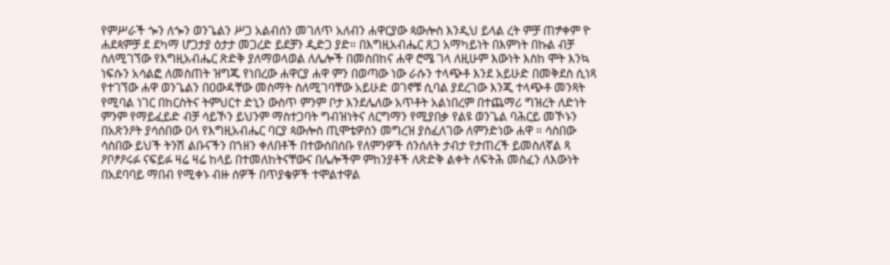የምሥራች ጐን ለጐን ወንጌልን ሥጋ አልብሰን መገለጥ አለብን ሐዋርያው ጳውሎስ እንዲህ ይላል ረት ምቻ ጠፇቀም ዮ ሐደጳምቻ ደ ደካማ ሆጋታያ ዕታታ መጋረድ ይደቻን ዲድጋ ያድ። በእግዚአብሔር ጸጋ አማካይነት በእምነት በኩል ብቻ ስለሚገኘው የእግዚአብሔር ጽድቅ ያለማወላወል ለሌሎች በመስበከና ሐዋ ሮሜ ገላ ለዚሁም እውነት እስከ ሞት እንኳ ነፍሱን አሳልፎ ለመስጠት ዝግጁ የነበረው ሐዋርያ ሐዋ ምን በወጣው ነው ራሱን ተላጭቶ እንደ አይሁድ በመቅደስ ሲነጻ የተገኘው ሐዋ ወንጌልን በዐውዳቸው መስማት ስለሚገባቸው አይሁድ ወገኖቹ ሲባል ያደረገው እንጂ ተላጭቶ መንጻት የሚባል ነገር በከርስትና ትምህርተ ድኒን ውስጥ ምንም ቦታ እንደሌለው አጥቶት አልነበረም በተጨማሪ ግዝረት ለድነት ምንም የማይፈይድ ብቻ ሳይኾን ይህንም ማስተጋባት ግብዝነትና ለርግማን የሚያበቃ የልዩ ወንጌል ባሕርይ መኾኑን በአጽንዖት ያሳሰበው ዐላ የእግዚአብሔር ባርያ ጳውሎስ ጢሞቴዎስን መግረዝ ያስፈለገው ለምንድነው ሐዋ ። ሳስበው ሳስበው ይህች ትንሽ ልቡናችን በኀዘን ቀለበቶች በተውሰበሰቡ የለምንዎች ሰንሰለት ታብታ የታጠረች ይመስለኛል ጻ ዖቦፆዖሩፉ ናፍይፉ ዛሬ ዛሬ ከላይ በተመለከትናቸውና በሌሎችም ምከንያቶች ለጽድቅ ልቀት ለፍትሕ መስፈን ለእውነት በአደባባይ ማበብ የሚቀኑ ብዙ ሰዎች በጥያቄዎች ተሞልተዋል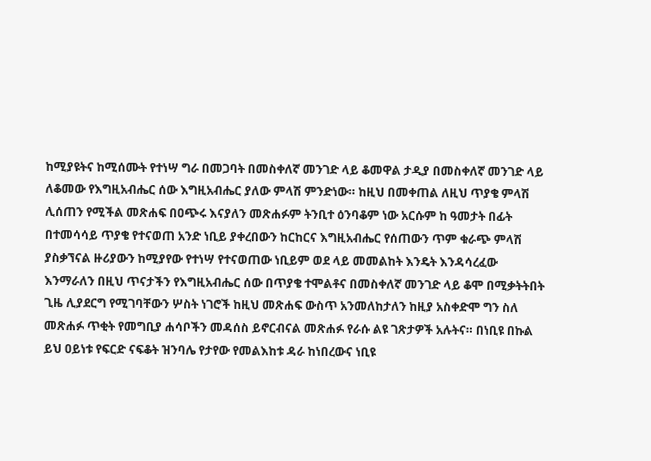ከሚያዩትና ከሚሰሙት የተነሣ ግራ በመጋባት በመስቀለኛ መንገድ ላይ ቆመዋል ታዲያ በመስቀለኛ መንገድ ላይ ለቆመው የእግዚአብሔር ሰው እግዚአብሔር ያለው ምላሽ ምንድነው። ከዚህ በመቀጠል ለዚህ ጥያቄ ምላሽ ሊሰጠን የሚችል መጽሐፍ በዐጭሩ እናያለን መጽሐፉም ትንቢተ ዕንባቆም ነው አርሱም ከ ዓመታት በፊት በተመሳሳይ ጥያቄ የተናወጠ አንድ ነቢይ ያቀረበውን ከርከርና እግዚአብሔር የሰጠውን ጥም ቁራጭ ምላሽ ያስቃኘናል ዙሪያውን ከሚያየው የተነሣ የተናወጠው ነቢይም ወደ ላይ መመልከት እንዴት እንዳሳረፈው እንማራለን በዚህ ጥናታችን የእግዚአብሔር ሰው በጥያቄ ተሞልቶና በመስቀለኛ መንገድ ላይ ቆሞ በሚቃትትበት ጊዜ ሊያደርግ የሚገባቸውን ሦስት ነገሮች ከዚህ መጽሐፍ ውስጥ አንመለከታለን ከዚያ አስቀድሞ ግን ስለ መጽሐፉ ጥቂት የመግቢያ ሐሳቦችን መዳሰስ ይኖርብናል መጽሐፉ የራሱ ልዩ ገጽታዎች አሉትና። በነቢዩ በኩል ይህ ዐይነቱ የፍርድ ናፍቆት ዝንባሌ የታየው የመልእከቱ ዳራ ከነበረውና ነቢዩ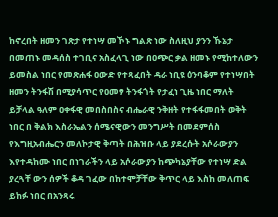ከኖረበት ዘመን ገጽታ የተነሣ መኾኑ ግልጽ ነው ስለዚህ ያንን ኹኔታ በመጠኑ መዳሰስ ተገቢና አስፈላጊ ነው በዐጭር ቃል ዘመኑ የሚከተለውን ይመስል ነበር የመጽሐፋ ዐውድ የተጻፈበት ዳራ ነቢዩ ዕንባቆም የተነሣበት ዘመን ትንፋሽ በሚያሳጥር የዐመፃ ትንፋጎት የታፈነ ጊዜ ነበር ማለት ይቻላል ዓለም ዐቀፋዊ መበስበስና ብሔራዊ ንቅዘት የተፋፋመበት ወቅት ነበር በ ቅልክ እስራኤልን ሰሜናዊውን መንግሥት በመደምሰስ የእግዚአብሔርን መለኮታዊ ቅጣት በሕዝቡ ላይ ያደረሱት አሶራውያን እየተዳከሙ ነበር በነገራችን ላይ አሶራውያን ከጭካኔያቸው የተነሣ ድል ያረጓቸ ውን ሰዎች ቆዳ ገፈው በከተሞቻቸው ቅጥር ላይ እስከ መለጠፍ ይከፉ ነበር በአንጻሩ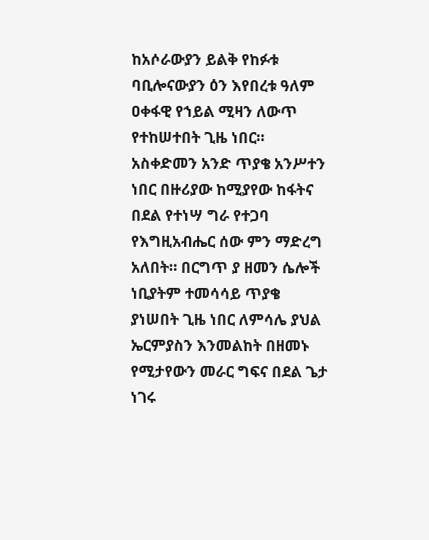ከአሶራውያን ይልቅ የከፉቱ ባቢሎናውያን ዕን እየበረቱ ዓለም ዐቀፋዊ የኀይል ሚዛን ለውጥ የተከሠተበት ጊዜ ነበር። አስቀድመን አንድ ጥያቄ አንሥተን ነበር በዙሪያው ከሚያየው ከፋትና በደል የተነሣ ግራ የተጋባ የእግዚአብሔር ሰው ምን ማድረግ አለበት። በርግጥ ያ ዘመን ሴሎች ነቢያትም ተመሳሳይ ጥያቄ ያነሠበት ጊዜ ነበር ለምሳሌ ያህል ኤርምያስን እንመልከት በዘመኑ የሚታየውን መራር ግፍና በደል ጌታ ነገሩ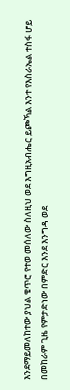እንደማይመለከተው ያህል ቄጥሮ የተወ መሰለው ስለዚህ ወደ እግዚአብሔር ይጮኻል እንተ የእስራኤል ተስፋ ሆይ በመከራም ጊዜ የምታድነው በምድር እንደ እንግዳ ወደ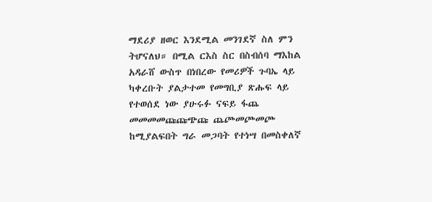ማደሪያ ዘወር እንደሚል መንገደኛ ስለ ምን ትሆናለህ። በሚል ርእስ ስር በስብሰባ ማእከል አዳራሸ ውስጥ በነበረው የመሪዎች ጉባኤ ላይ ካቀረቡት ያልታተመ የመግቢያ ጽሑፍ ላይ የተወሰደ ነው ያሁሩፉ ናፍይ ፋጨ መመመመጩጩጭጩ ጨጮመጮመጮ ከሚያልፍበት ግራ መጋባት የተነሣ በመስቀለኛ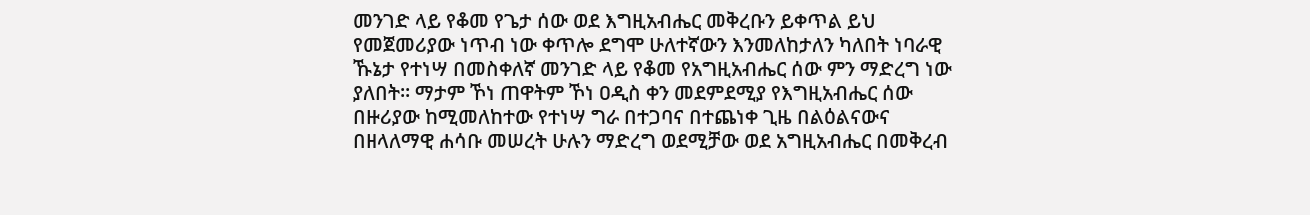መንገድ ላይ የቆመ የጌታ ሰው ወደ እግዚአብሔር መቅረቡን ይቀጥል ይህ የመጀመሪያው ነጥብ ነው ቀጥሎ ደግሞ ሁለተኛውን እንመለከታለን ካለበት ነባራዊ ኹኔታ የተነሣ በመስቀለኛ መንገድ ላይ የቆመ የአግዚአብሔር ሰው ምን ማድረግ ነው ያለበት። ማታም ኾነ ጠዋትም ኾነ ዐዲስ ቀን መደምደሚያ የእግዚአብሔር ሰው በዙሪያው ከሚመለከተው የተነሣ ግራ በተጋባና በተጨነቀ ጊዜ በልዕልናውና በዘላለማዊ ሐሳቡ መሠረት ሁሉን ማድረግ ወደሚቻው ወደ አግዚአብሔር በመቅረብ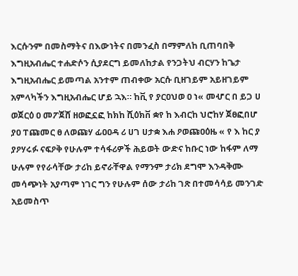እርሱንም በመስማትና በእውነትና በመንፈስ በማምለከ ቢጠባበቅ እግዚአብሔር ተሐድሶን ሲያደርግ ይመለከታል የንጋትህ ብርሃን ከጌታ እግዚአብሔር ይመጣል አንተም ጠብቀው አርሱ ቢዘገይም አይዘገይም አምላካችን እግዚአብሔር ሆይ ኋእ። ከቪ የ ያርዐህወ ዐ ነ« መሇር በ ይጋ ሀ ወጀርዕ ዐ መፖጀሸ ዘወፎኗፎ ከክከ ሺዕክቨ ቋየ ከ እብርከ ህሮከሃ ጀፀፎበሆ ያዐ ፐጩመር ፀ ለወጩሃ ፊዐዐዳ ሪ ሀገ ሀታቋ እሐ ዖወጩዐዕዜ « የ እ ከር ያ ያዖሃሩፉ ናፍዖቅ የሁሉም ተሳፋሪዎች ሕይወት ውድና ከቡር ነው ከፋም ለማ ሁሉም የየራሳቸው ታሪከ ይኖራቸዋል የማንም ታሪክ ደግሞ እንዳቅሙ መሳጭነት አያጣም ነገር ግን የሁሉም ሰው ታሪከ ገጽ በተመሳሳይ መንገድ አይመስጥ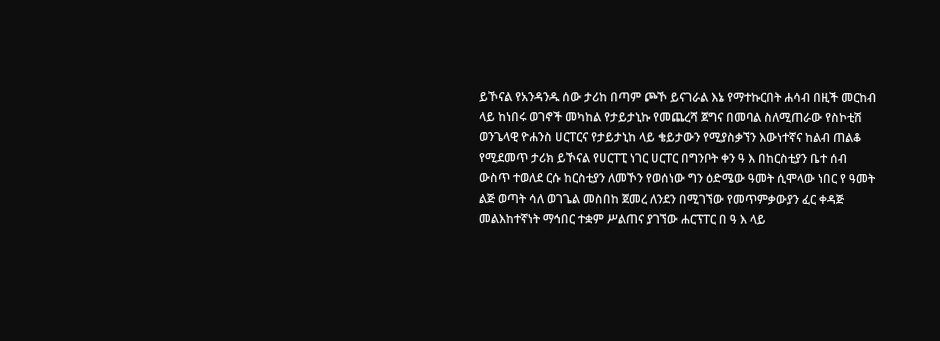ይኾናል የአንዳንዱ ሰው ታሪከ በጣም ጮኾ ይናገራል እኔ የማተኩርበት ሐሳብ በዚች መርከብ ላይ ከነበሩ ወገኖች መካከል የታይታኒኩ የመጨረሻ ጀግና በመባል ስለሚጠራው የስኮቲሽ ወንጌላዊ ዮሐንስ ሀርፐርና የታይታኒከ ላይ ቄይታውን የሚያስቃኘን እውነተኛና ከልብ ጠልቆ የሚደመጥ ታሪክ ይኾናል የሀርፐፒ ነገር ሀርፐር በግንቦት ቀን ዓ እ በከርስቲያን ቤተ ሰብ ውስጥ ተወለደ ርሱ ከርስቲያን ለመኾን የወሰነው ግን ዕድሜው ዓመት ሲሞላው ነበር የ ዓመት ልጅ ወጣት ሳለ ወገጌል መስበከ ጀመረ ለንደን በሚገኘው የመጥምቃውያን ፈር ቀዳጅ መልእከተኛነት ማኅበር ተቋም ሥልጠና ያገኘው ሐርፕፐር በ ዓ እ ላይ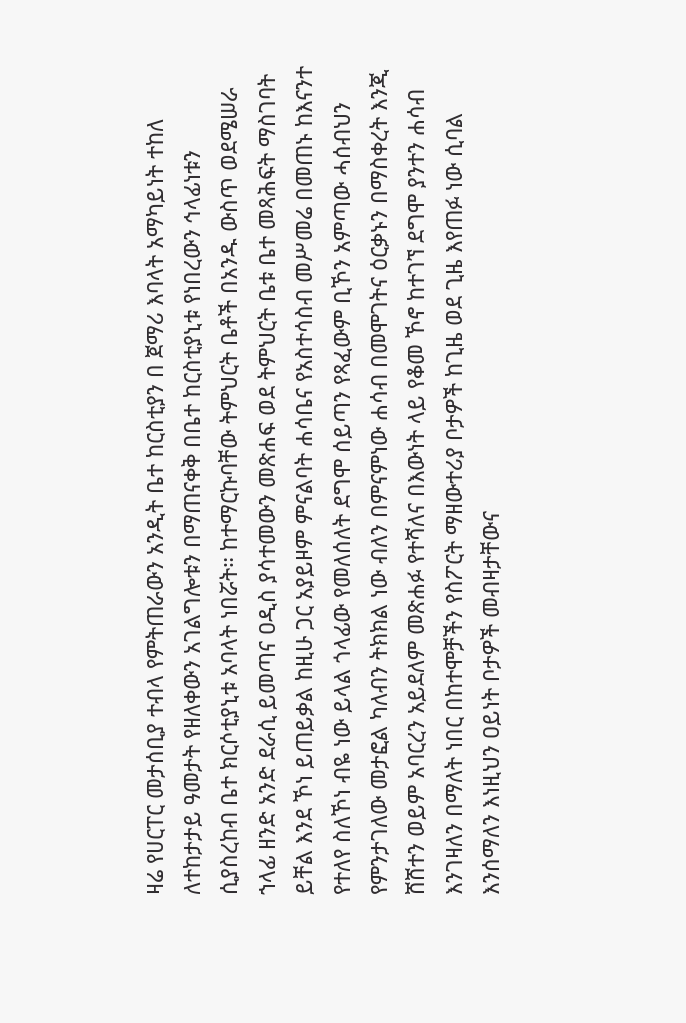ዛሬ የሀርፐር መታሰቢያ ተብላ የምትጠራውን አንዲት ቤተ ከርስቲያን በ ጀማሪ እባላት አማካይነት ተከለ ለተከታታይ ዓመታት የዘለቀውን አገልግሎቱን በማጠናቀቅ በቤተ ከርስቲያኒቱ የነበረውን ኅላፊነቱን ሲያስረከብ ቤተ ክርሶቲያኒቱ አባላት ነበሯት። ከተማርኩባቸው ትምህርት ቤቶች በአንዱ ውስጥ ወደሜሠራ ኀላፊ ዘንድ አንድ ደራሲ ይመጣና ዐዲስ ያሳተመውን መጽሐፍ ወደ ትምህርት ቤቱ ቤተ መጻሕፍት ማስገባት ይቸል እንደ ኾነ ይጠይቃል ከዚሁ ጋር አያይዞም ምናልባት ሐሳቤና የአስተሳስብ መሥመሬ በመጠኑ ከእናንተ የተለየ ስለኾነ ብዬ ነው ይላል ጎላፊው የመለሰለት ደግሞ ሰይጣን የጻፈውም ቢኾን አምጣው ሓሰብህን የምንታገለው መታፎል ካለብን ትክክል ነው ብለን በምናምነው ሐሳብ በመሞገትና ዕርቃኑን በማስቀረት እንጂ ሸሸተን ወይም አባርረን አይደለም መጽሐፉ የተሻለና በእውነት ላይ የቆመ ኾኖ ከተገኘ ደግሞ ያንተን ሐሳብ እንገዛለን በማለት ነበር በከተሞቻችን የስፖርት ማዘውተሪያ ቦታዎች ከጊዜ ወደ ጊዜ እየጠፉ ነው ሲባል እንሰማለን እነዚህን ዐይነት ቦታዎች መብዛታቸውና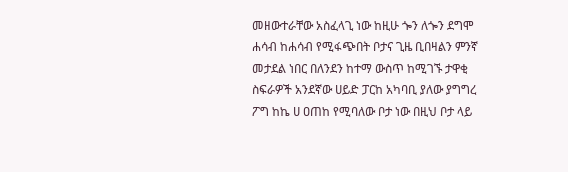መዘውተራቸው አስፈላጊ ነው ከዚሁ ጐን ለጐን ደግሞ ሐሳብ ከሐሳብ የሚፋጭበት ቦታና ጊዜ ቢበዛልን ምንኛ መታደል ነበር በለንደን ከተማ ውስጥ ከሚገኙ ታዋቂ ስፍራዎች አንደኛው ሀይድ ፓርከ አካባቢ ያለው ያግግረ ፖግ ከኬ ሀ ዐጠከ የሚባለው ቦታ ነው በዚህ ቦታ ላይ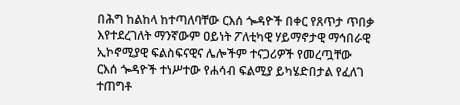በሕግ ከልከላ ከተጣለባቸው ርእሰ ጐዳዮች በቀር የጸጥታ ጥበቃ እየተደረገለት ማንኛውም ዐይነት ፖለቲካዊ ሃይማኖታዊ ማኅበራዊ ኢኮኖሚያዊ ፍልስፍናዊና ሌሎችም ተናጋሪዎች የመረጧቸው ርእሰ ጐዳዮች ተነሥተው የሐሳብ ፍልሚያ ይካሄድበታል የፈለገ ተጠግቶ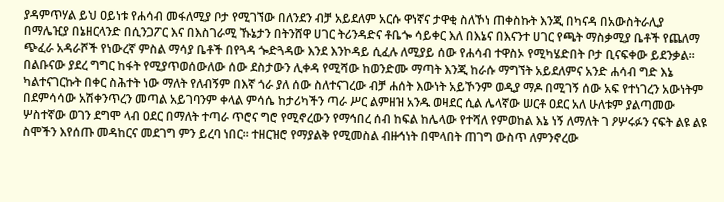ያዳምጥሃል ይህ ዐይነቱ የሐሳብ መፋለሚያ ቦታ የሚገኘው በለንደን ብቻ አይደለም አርሱ ዋነኛና ታዋቂ ስለኾነ ጠቀስኩት እንጂ በካናዳ በአውስትራሊያ በማሌዢያ በኔዘርላንድ በሲንጋፖር እና በእስገራሚ ኹኔታን በትንሸዋ ሀገር ትሪንዳድና ቶቤጐ ሳይቀር እለ በእኔና በእናንተ ሀገር የጫት ማስቃሚያ ቤቶች የጨለማ ጭፈራ አዳራሾች የነውረኛ ምስል ማሳያ ቤቶች በየጓዳ ጐድጓዳው እንደ እንኮዳይ ሲፈሉ ለሚያይ ሰው የሐሳብ ተዋስኦ የሚካሄድበት ቦታ ቢናፍቀው ይደንቃል። በልቡናው ያደረ ግግር ከፋት የሚያጥወሰውለው ሰው ደስታውን ሊቀዳ የሚሻው ከወንድሙ ማጣት እንጂ ከራሱ ማግኘት አይደለምና አንድ ሐሳብ ግድ እኔ ካልተናገርኩት በቀር ስሕተት ነው ማለት የለብኝም በእኛ ጎራ ያለ ሰው ስለተናገረው ብቻ ሐሰት እውነት አይኾንም ወዲያ ማዶ በሚገኝ ሰው አፍ የተነገረን አውነትም በደምሳሳው አሽቀንጥረን መጣል አይገባንም ቀላል ምሳሴ ከታሪካችን ጣራ ሥር ልምዘዝ አንዱ ወዛደር ሲል ሌላኛው ሠርቶ ዐደር አለ ሁለቱም ያልጣመው ሦስተኛው ወገን ደግሞ ላብ ዐደር በማለት ተጣራ ጥሮና ግሮ የሚኖረውን የማኅበረ ሰብ ከፍል ከሌላው የተሻለ የምወከል እኔ ነኝ ለማለት ገ ዖሦሩፉን ናፍት ልዩ ልዩ ስሞችን እየሰጡ መዳከርና መደገግ ምን ይረባ ነበር። ተዘርዝሮ የማያልቅ የሚመስል ብዙኅነት በሞላበት ጠገግ ውስጥ ለምንኖረው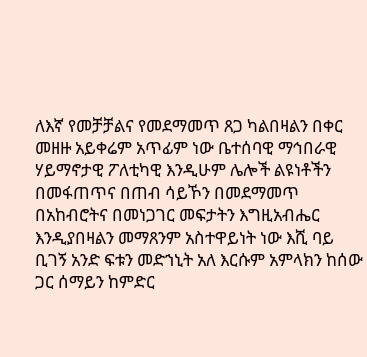ለእኛ የመቻቻልና የመደማመጥ ጸጋ ካልበዛልን በቀር መዘዙ አይቀሬም አጥፊም ነው ቤተሰባዊ ማኅበራዊ ሃይማኖታዊ ፖለቲካዊ እንዲሁም ሌሎች ልዩነቶችን በመፋጠጥና በጠብ ሳይኾን በመደማመጥ በአከብሮትና በመነጋገር መፍታትን እግዚአብሔር እንዲያበዛልን መማጸንም አስተዋይነት ነው እሺ ባይ ቢገኝ አንድ ፍቱን መድኀኒት አለ እርሱም አምላክን ከሰው ጋር ሰማይን ከምድር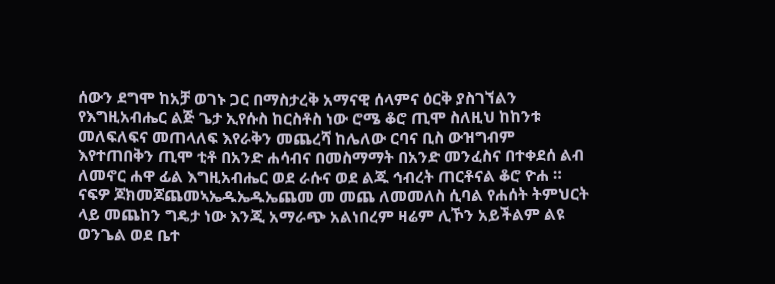ሰውን ደግሞ ከአቻ ወገኑ ጋር በማስታረቅ አማናዊ ሰላምና ዕርቅ ያስገኘልን የእግዚአብሔር ልጅ ጌታ ኢየሱስ ከርስቶስ ነው ሮሜ ቆሮ ጢሞ ስለዚህ ከከንቱ መለፍለፍና መጠላለፍ እየራቅን መጨረሻ ከሌለው ርባና ቢስ ውዝግብም እየተጠበቅን ጢሞ ቲቶ በአንድ ሐሳብና በመስማማት በአንድ መንፈስና በተቀደሰ ልብ ለመኖር ሐዋ ፊል እግዚአብሔር ወደ ራሱና ወደ ልጁ ኅብረት ጠርቶናል ቆሮ ዮሐ ። ናፍዎ ጆክመጆጨመኣኤዱኤዱኤጨመ መ መጨ ለመመለስ ሲባል የሐሰት ትምህርት ላይ መጨከን ግዴታ ነው እንጂ አማራጭ አልነበረም ዛሬም ሊኾን አይችልም ልዩ ወንጌል ወደ ቤተ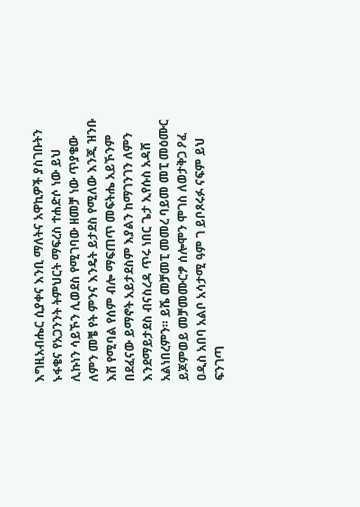እግዚአብሔር ሲያቀና እንቢ ማለትና አዋኪዎች ያስገቡትን ኑፋቄና የአጋንንት ትምህርት ማፍረስ ተሐድሶ ነው ይህ ሊኩነን ሳይኾን ሊወደስ የሚገባው ዘመቻ ነው ጥያቄው ለምን መቼ የት ምንና እንዴት ይታደስ የሚለው እንጂ ዝንቡ እሽ የሚባል የሰም ብሎ ማፍጠጥ መፍትሔ አይኾንም በደፈናው ይማኖት አይታደስም እያልን ከማገንገን ለምን እንደማይታደስ ብናስረዳ ጥሩ ነበር ጌታ ኢየሱስ አዳሸ አልነበረምን። ይሼ መቻመፒ መመረ ባይመ መፒ መዕሙር ይጆምወይ መቻመሙርፇ ሰሎሞን ሞገስ ለወታቅጋ ዖፈ ዐዲስ አበባ አልቦ አሳታሚ ዓም ገ ይቦጾሩፉ ናፍም ይህ ፍንገጣ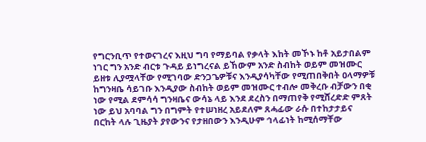የግርንቢጥ የተወናገረና እዚህ ግባ የማይባል የቃላት እከት መኾኑ ከቶ አይታበልም ነገር ግን አንድ ብርቱ ጉዳይ ይነግረናል ይኸውም አንድ ስብከት ወይም መዝሙር ይዘቱ ሊያሟላቸው የሚገባው ድንጋጌዎቹና እንዲያሳካቸው የሚጠበቅበት ዐላማዎቹ ከግንዛቤ ሳይገቡ እንዲያው ስብከት ወይም መዝሙር ተብሎ መቅረቡ ብቻውን በቂ ነው የሚል ደምሳሳ ግንዛቤና ውሳኔ ላይ እንደ ደረስን በማጠየቅ የሚሸረድድ ምጸት ነው ይህ አባባል ግን በግምት የተሠነዘረ አይደለም ጸሓፊው ራሱ በተከታታይና በርከት ላሉ ጊዜያት ያየውንና የታዘበውን እንዲሁም ኅላፊነት ከሚሰማቸው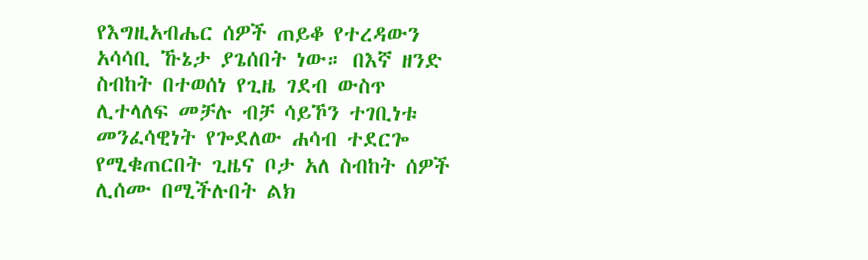የእግዚአብሔር ሰዎች ጠይቆ የተረዳውን አሳሳቢ ኹኔታ ያጌሰበት ነው። በእኛ ዘንድ ስብከት በተወሰነ የጊዜ ገደብ ውስጥ ሊተላለፍ መቻሉ ብቻ ሳይኾን ተገቢነቱ መንፈሳዊነት የጐደለው ሐሳብ ተደርጐ የሚቁጠርበት ጊዜና ቦታ አለ ስብከት ሰዎች ሊሰሙ በሚችሉበት ልክ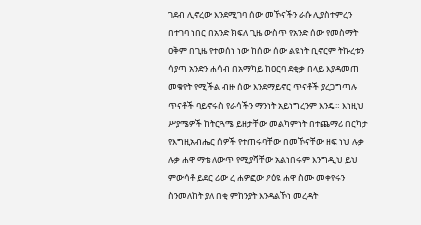ገደብ ሊኖረው እንደሚገባ ሰው መኾናችን ራሱ ሊያስተምረን በተገባ ነበር በአንድ ክፍለ ጊዜ ውስጥ የአንድ ሰው የመስማት ዐቅም በጊዜ የተወሰነ ነው ከሰው ሰው ልዩነት ቢኖርም ትኩረቱን ሳያጣ አንድን ሐሳብ በአማካይ ከዐርባ ደቂቃ በላይ እያዳመጠ መቁየት የሚችል ብዙ ሰው እንደማይኖር ጥናቶች ያረጋግጣሉ ጥናቶች ባይኖሩስ የራሳችን ማንነት አይነግረንም እንዴ። እነዚህ ሥያሜዎች ከትርጓሜ ይዘታቸው መልካምነት በተጨማሪ በርካታ የእግዚአብሔር ሰዎች የተጠሩባቸው በመኾናቸው ዘፍ ነህ ሉቃ ሉቃ ሐዋ ማቴ ለውጥ የሚያሻቸው አልነበሩም እንግዲህ ይህ ምውሳቶ ይደር ሪው ረ ሐዎፎው ዖዕዩ ሐዋ ስሙ መቀየሩን ስንመለከት ያለ በቂ ምከንያት እንዳልኾነ መረዳት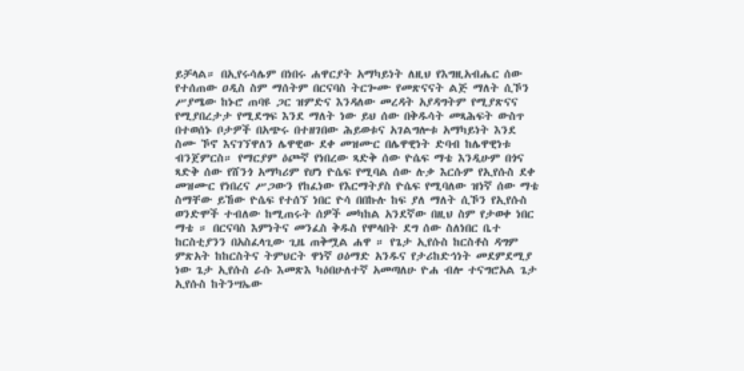ይቻላል። በኢየሩሳሌም በነበሩ ሐዋርያት አማካይነት ለዚህ የእግዚአብሔር ሰው የተሰጠው ዐዲስ ስም ማሰትም በርናባስ ትርጐሙ የመጽናናት ልጅ ማለት ሲኾን ሥያሜው ከኑሮ ጠባዩ ጋር ዝምድና እንዳለው መረዳት አያዳግትም የሚያጽናና የሚያበረታታ የሚደግፍ እንደ ማለት ነው ይህ ሰው በቅዱሳት መጻሕፍት ውስጥ በተወሰኑ ቦታዎች በአጭሩ በተዘገበው ሕይወቱና አገልግሎቱ አማካይነት እንደ ስሙ ኾኖ እናገኘዋለን ሌዋዊው ደቀ መዝሙር በሌዋዊነት ድባብ ከሌዋዊነቱ ብንጀምርስ። የማርያም ዕጮኛ የነበረው ጻድቅ ሰው ዮሴፍ ማቴ እንዲሁም በጎና ጻድቅ ሰው የሸንጎ አማካሪም የሆነ ዮሴፍ የሚባል ሰው ሉቃ እርሱም የኢየሱስ ደቀ መዝሙር የነበረና ሥጋውን የከፈነው የእርማትያስ ዮሴፍ የሚባለው ዝነኛ ሰው ማቴ ስማቸው ይኸው ዮሴፍ የተሰኘ ነበር ዮሳ በበኩሉ ከፍ ያለ ማለት ሲኾን የኢየሱስ ወንድሞች ተብለው ከሚጠሩት ሰዎች መካከል አንደኛው በዚህ ስም የታወቀ ነበር ማቴ ። በርናባስ እምነትና መንፈስ ቅዱስ የሞላበት ደግ ሰው ስለነበር ቤተ ከርስቲያንን በአስፈላጊው ጊዜ ጠቅሟል ሐዋ ። የጌታ ኢየሱስ ከርስቶስ ዳግም ምጽአት ከከርስትና ትምህርት ዋነኛ ዐዕማድ አንዱና የታሪከድኅነት መደምደሚያ ነው ጌታ ኢየሱስ ራሱ እመጽእ ካዕበሁለተኛ አመጣለሁ ዮሐ ብሎ ተናግሮአል ጌታ ኢየሱስ ከትንሣኤው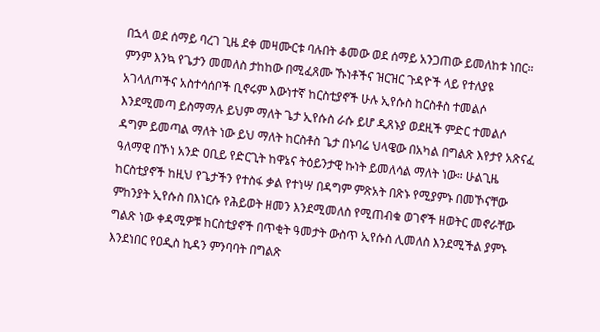በኋላ ወደ ሰማይ ባረገ ጊዜ ደቀ መዛሙርቱ ባሉበት ቆመው ወደ ሰማይ አንጋጠው ይመለከቱ ነበር። ምንም እንኳ የጌታን መመለስ ታከከው በሚፈጸሙ ኹነቶችና ዝርዝር ጉዳዮች ላይ የተለያዩ አገላለጦችና አስተሳሰቦች ቢኖሩም እውነተኛ ከርስቲያኖች ሁሉ ኢየሱስ ከርስቶስ ተመልሶ እንደሚመጣ ይስማማሉ ይህም ማለት ጌታ ኢየሱስ ራሱ ይሆ ዲጸኑያ ወደዚች ምድር ተመልሶ ዳግም ይመጣል ማለት ነው ይህ ማለት ከርስቶስ ጌታ በኑባሬ ህላዌው በአካል በግልጽ እየታየ አጽናፈ ዓለማዊ በኾነ አንድ ዐቢይ የድርጊት ከዋኔና ትዕይንታዊ ኩነት ይመለሳል ማለት ነው። ሁልጊዜ ከርስቲያኖች ከዚህ የጌታችን የተስፋ ቃል የተነሣ በዳግም ምጽአት በጽኑ የሚያምኑ በመኾናቸው ምከንያት ኢየሱስ በእነርሱ የሕይወት ዘመን እንደሚመለስ የሚጠብቁ ወገኖች ዘወትር መኖራቸው ግልጽ ነው ቀዳሚዎቹ ከርስቲያኖች በጥቂት ዓመታት ውስጥ ኢየሱስ ሊመለስ እንደሚችል ያምኑ እንደነበር የዐዲስ ኪዳን ምንባባት በግልጽ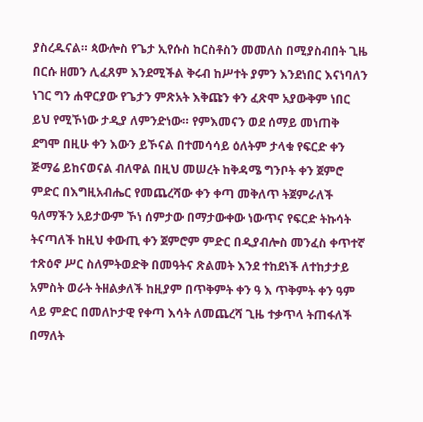ያስረዱናል። ጳውሎስ የጌታ ኢየሱስ ከርስቶስን መመለስ በሚያስብበት ጊዜ በርሱ ዘመን ሊፈጸም እንደሚችል ቅሩብ ከሥተት ያምን እንደነበር እናነባለን ነገር ግን ሐዋርያው የጌታን ምጽአት እቅጩን ቀን ፈጽሞ አያውቅም ነበር ይህ የሚኾነው ታዲያ ለምንድነው። የምእመናን ወደ ሰማይ መነጠቅ ደግሞ በዚሁ ቀን እውን ይኾናል በተመሳሳይ ዕለትም ታላቁ የፍርድ ቀን ጅማሬ ይከናወናል ብለዋል በዚህ መሠረት ከቅዳሜ ግንቦት ቀን ጀምሮ ምድር በእግዚአብሔር የመጨረሻው ቀን ቀጣ መቅለጥ ትጀምራለች ዓለማችን አይታውም ኾነ ሰምታው በማታውቀው ነውጥና የፍርድ ትኩሳት ትናጣለች ከዚህ ቀውጢ ቀን ጀምሮም ምድር በዲያብሎስ መንፈስ ቀጥተኛ ተጽዕኖ ሥር ስለምትወድቅ በመዓትና ጽልመት እንደ ተከደነች ለተከታታይ አምስት ወራት ትዘልቃለች ከዚያም በጥቅምት ቀን ዓ እ ጥቅምት ቀን ዓም ላይ ምድር በመለኮታዊ የቀጣ እሳት ለመጨረሻ ጊዜ ተቃጥላ ትጠፋለች በማለት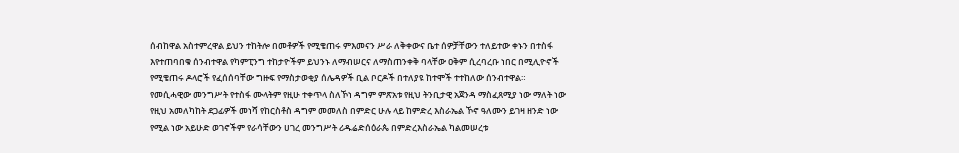ሰብከዋል አስተምረዋል ይህን ተከትሎ በመቶዎች የሚቄጠሩ ምእመናን ሥራ ለቅቀውና ቤተ ሰዎቻቸውን ተለይተው ቀኑን በተስፋ እየተጠባበቁ ሰንብተዋል የካምፒንግ ተከታዮችም ይህንኑ ለማብሠርና ለማስጠንቀቅ ባላቸው ዐቅም ሲረባረቡ ነበር በሚሊዮኖች የሚቄጠሩ ዶላሮች የፈሰሰባቸው ግዙፍ የማስታወቂያ ሰሌዳዎች ቢል ቦርዶች በተለያዩ ከተሞች ተተከለው ሰንብተዋል። የመሲሓዊው መንግሥት የተስፋ ሙላትም የዚሁ ተቀጥላ ስለኾነ ዳግም ምጽአቱ የዚህ ትንቢታዊ አጀንዳ ማስፈጸሚያ ነው ማለት ነው የዚህ አመለካከት ደጋፊዎች መነሻ የከርስቶስ ዳግም መመለስ በምድር ሁሉ ላይ ከምድረ እስራኤል ኾኖ ዓለሙን ይገዛ ዘንድ ነው የሚል ነው አይሁድ ወገኖችም የራሳቸውን ሀገረ መንግሥት ሪዱሬድሰዕራጴ በምድረእስራኤል ካልመሠረቱ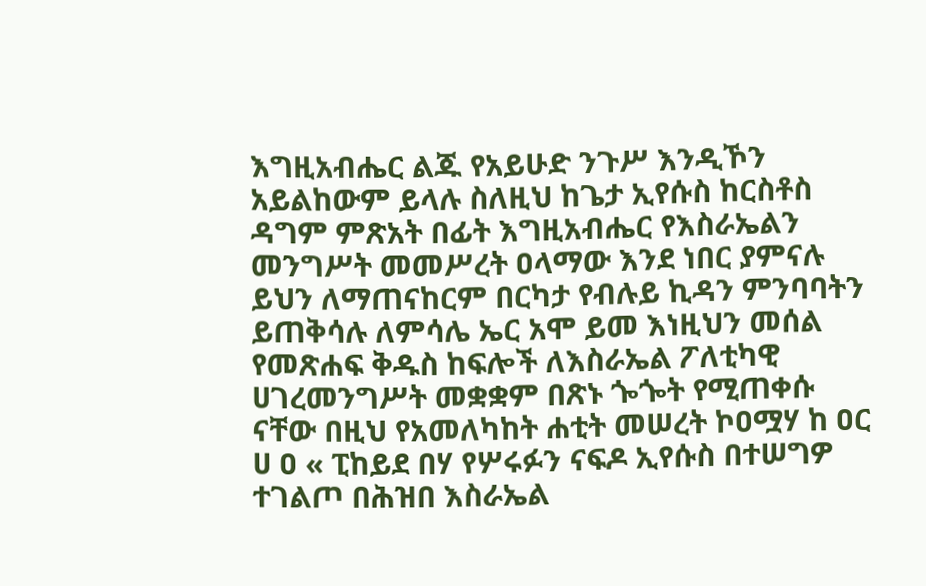እግዚአብሔር ልጁ የአይሁድ ንጉሥ እንዲኾን አይልከውም ይላሉ ስለዚህ ከጌታ ኢየሱስ ከርስቶስ ዳግም ምጽአት በፊት እግዚአብሔር የእስራኤልን መንግሥት መመሥረት ዐላማው እንደ ነበር ያምናሉ ይህን ለማጠናከርም በርካታ የብሉይ ኪዳን ምንባባትን ይጠቅሳሉ ለምሳሌ ኤር አሞ ይመ እነዚህን መሰል የመጽሐፍ ቅዱስ ከፍሎች ለእስራኤል ፖለቲካዊ ሀገረመንግሥት መቋቋም በጽኑ ጐጐት የሚጠቀሱ ናቸው በዚህ የአመለካከት ሐቲት መሠረት ኮዐሟሃ ከ ዐር ሀ ዐ « ፒከይደ በሃ የሦሩፉን ናፍዶ ኢየሱስ በተሠግዎ ተገልጦ በሕዝበ እስራኤል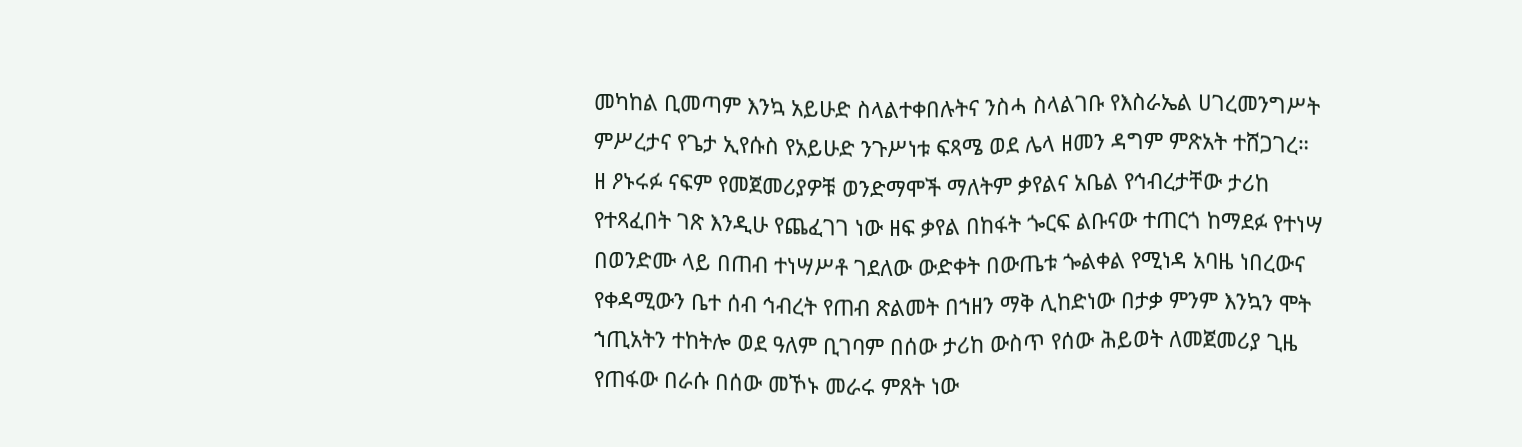መካከል ቢመጣም እንኳ አይሁድ ስላልተቀበሉትና ንስሓ ስላልገቡ የእስራኤል ሀገረመንግሥት ምሥረታና የጌታ ኢየሱስ የአይሁድ ንጉሥነቱ ፍጻሜ ወደ ሌላ ዘመን ዳግም ምጽአት ተሸጋገረ። ዘ ዖኑሩፉ ናፍም የመጀመሪያዎቹ ወንድማሞች ማለትም ቃየልና አቤል የኅብረታቸው ታሪከ የተጻፈበት ገጽ እንዲሁ የጨፈገገ ነው ዘፍ ቃየል በከፋት ጐርፍ ልቡናው ተጠርጎ ከማደፉ የተነሣ በወንድሙ ላይ በጠብ ተነሣሥቶ ገደለው ውድቀት በውጤቱ ጐልቀል የሚነዳ አባዜ ነበረውና የቀዳሚውን ቤተ ሰብ ኅብረት የጠብ ጽልመት በኀዘን ማቅ ሊከድነው በታቃ ምንም እንኳን ሞት ኀጢአትን ተከትሎ ወደ ዓለም ቢገባም በሰው ታሪከ ውስጥ የሰው ሕይወት ለመጀመሪያ ጊዜ የጠፋው በራሱ በሰው መኾኑ መራሩ ምጸት ነው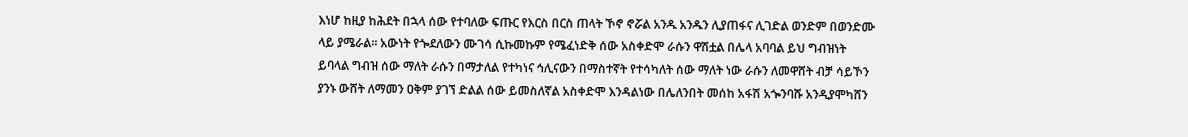እነሆ ከዚያ ከሕደት በኋላ ሰው የተባለው ፍጡር የእርስ በርስ ጠላት ኾኖ ኖሯል አንዱ አንዱን ሊያጠፋና ሊገድል ወንድም በወንድሙ ላይ ያሜራል። አውነት የጐደለውን ሙገሳ ሲኩመኩም የሜፈነድቅ ሰው አስቀድሞ ራሱን ዋሽቷል በሌላ አባባል ይህ ግብዝነት ይባላል ግብዝ ሰው ማለት ራሱን በማታለል የተካነና ኅሊናውን በማስተኛት የተሳካለት ሰው ማለት ነው ራሱን ለመዋሸት ብቻ ሳይኾን ያንኑ ውሸት ለማመን ዐቅም ያገኘ ድልል ሰው ይመስለኛል አስቀድሞ እንዳልነው በሌለንበት መሰከ አፋሽ አጐንባሹ አንዲያሞካሸን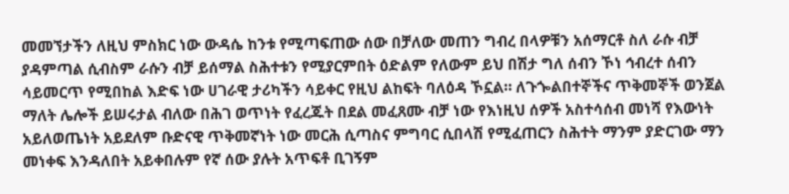መመኘታችን ለዚህ ምስክር ነው ውዳሴ ከንቱ የሚጣፍጠው ሰው በቻለው መጠን ግብረ በላዎቹን አሰማርቶ ስለ ራሱ ብቻ ያዳምጣል ሲብስም ራሱን ብቻ ይሰማል ስሕተቱን የሚያርምበት ዕድልም የለውም ይህ በሽታ ግለ ሰብን ኾነ ኅብረተ ሰብን ሳይመርጥ የሚበከል እድፍ ነው ሀገራዊ ታሪካችን ሳይቀር የዚህ ልከፍት ባለዕዳ ኾኗል። ለጉጐልበተኞችና ጥቅመኞች ወንጀል ማለት ሌሎች ይሠሩታል ብለው በሕገ ወጥነት የፈረጁት በደል መፈጸሙ ብቻ ነው የእነዚህ ሰዎች አስተሳሰብ መነሻ የእውነት አይለወጤነት አይደለም ቡድናዊ ጥቅመኛነት ነው መርሕ ሲጣስና ምግባር ሲበላሽ የሚፈጠርን ስሕተት ማንም ያድርገው ማን መነቀፍ እንዳለበት አይቀበሉም የኛ ሰው ያሉት አጥፍቶ ቢገኝም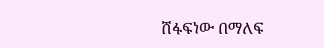ሸፋፍነው በማለፍ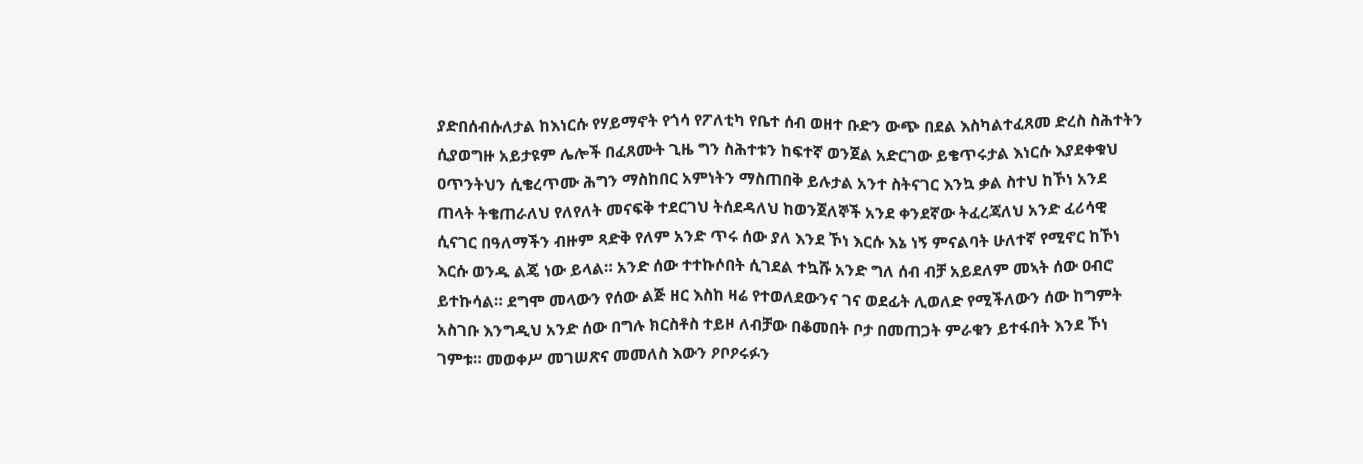ያድበሰብሱለታል ከእነርሱ የሃይማኖት የጎሳ የፖለቲካ የቤተ ሰብ ወዘተ ቡድን ውጭ በደል እስካልተፈጸመ ድረስ ስሕተትን ሲያወግዙ አይታዩም ሌሎች በፈጸሙት ጊዜ ግን ስሕተቱን ከፍተኛ ወንጀል አድርገው ይቄጥሩታል እነርሱ እያደቀቁህ ዐጥንትህን ሲቄረጥሙ ሕግን ማስከበር አምነትን ማስጠበቅ ይሉታል አንተ ስትናገር እንኳ ቃል ስተህ ከኾነ አንደ ጠላት ትቄጠራለህ የለየለት መናፍቅ ተደርገህ ትሰደዳለህ ከወንጀለኞች አንደ ቀንደኛው ትፈረጃለህ አንድ ፈሪሳዊ ሲናገር በዓለማችን ብዙም ጻድቅ የለም አንድ ጥሩ ሰው ያለ እንደ ኾነ እርሱ እኔ ነኝ ምናልባት ሁለተኛ የሚኖር ከኾነ እርሱ ወንዱ ልጄ ነው ይላል። አንድ ሰው ተተኩሶበት ሲገደል ተኳሹ አንድ ግለ ሰብ ብቻ አይደለም መኣት ሰው ዐብሮ ይተኩሳል። ደግሞ መላውን የሰው ልጅ ዘር እስከ ዛሬ የተወለደውንና ገና ወደፊት ሊወለድ የሚችለውን ሰው ከግምት አስገቡ እንግዲህ አንድ ሰው በግሉ ክርስቶስ ተይዞ ለብቻው በቆመበት ቦታ በመጠጋት ምራቁን ይተፋበት እንደ ኾነ ገምቱ። መወቀሥ መገሠጽና መመለስ እውን ዖቦዖሩፉን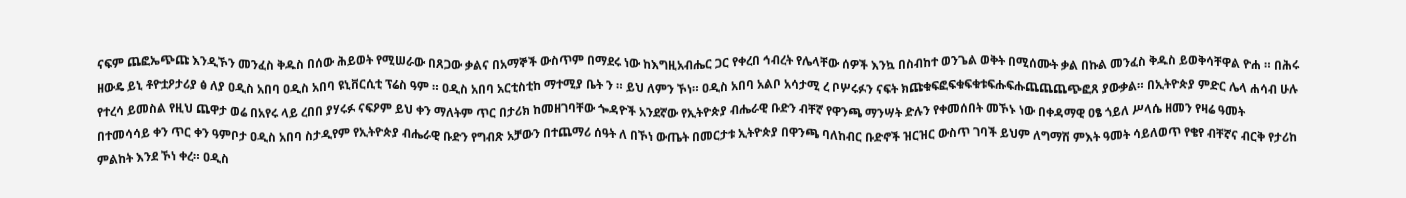ናፍም ጨፎኤጭጩ እንዲኾን መንፈስ ቅዱስ በሰው ሕይወት የሚሠራው በጸጋው ቃልና በአማኞች ውስጥም በማደሩ ነው ከእግዚአብሔር ጋር የቀረበ ኅብረት የሌላቸው ሰዎች እንኳ በስብከተ ወንጌል ወቅት በሚሰሙት ቃል በኩል መንፈስ ቅዱስ ይወቅሳቸዋል ዮሐ ። በሕሩ ዘውዴ ይኒ ቶዮቷዖታሪያ ፅ ለያ ዐዲስ አበባ ዐዲስ አበባ ዩኒቨርሲቲ ፕሬስ ዓም ። ዐዲስ አበባ አርቲስቲከ ማተሚያ ቤት ን ። ይህ ለምን ኾነ። ዐዲስ አበባ አልቦ አሳታሚ ረ ቦሦሩፉን ናፍት ክጩቁፍፎፍቁፍቁቱፍሑፍሑጨጨጨጭፎጸ ያውቃል። በኢትዮጵያ ምድር ሌላ ሐሳብ ሁሉ የተረሳ ይመስል የዚህ ጨዋታ ወሬ በአየሩ ላይ ረበበ ያሃሩፉ ናፍዖም ይህ ቀን ማለትም ጥር በታሪክ ከመዘገባቸው ጐዳዮች አንደኛው የኢትዮጵያ ብሔራዊ ቡድን ብቸኛ የዋንጫ ማንሣት ድሉን የቀመሰበት መኾኑ ነው በቀዳማዊ ዐፄ ጎይለ ሥላሴ ዘመን የዛሬ ዓመት በተመሳሳይ ቀን ጥር ቀን ዓምቦታ ዐዲስ አበባ ስታዲየም የኢትዮጵያ ብሔራዊ ቡድን የግብጽ አቻውን በተጨማሪ ሰዓት ለ በኾነ ውጤት በመርታቱ ኢትዮጵያ በዋንጫ ባለከብር ቡድኖች ዝርዝር ውስጥ ገባች ይህም ለግማሽ ምእት ዓመት ሳይለወጥ የቄየ ብቸኛና ብርቅ የታሪከ ምልከት እንደ ኾነ ቀረ። ዐዲስ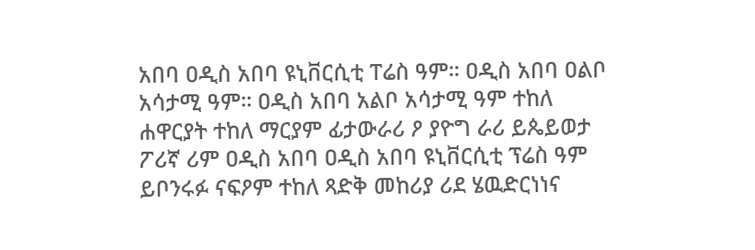አበባ ዐዲስ አበባ ዩኒቨርሲቲ ፐሬስ ዓም። ዐዲስ አበባ ዐልቦ አሳታሚ ዓም። ዐዲስ አበባ አልቦ አሳታሚ ዓም ተከለ ሐዋርያት ተከለ ማርያም ፊታውራሪ ዖ ያዮግ ራሪ ይጴይወታ ፖሪኛ ሪም ዐዲስ አበባ ዐዲስ አበባ ዩኒቨርሲቲ ፕሬስ ዓም ይቦንሩፉ ናፍዖም ተከለ ጻድቅ መከሪያ ሪደ ሄዉድርነነና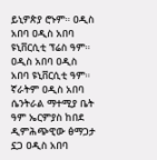ይኒዎጵያ ሮኑም። ዐዲስ አበባ ዐዲስ አበባ ዩኒቨርሲቲ ፕሬስ ዓም። ዐዲስ አበባ ዐዲስ አበባ ዩኒቨርሲቲ ዓም። ኛራትም ዐዲስ አበባ ሴንትራል ማተሚያ ቤት ዓም ኤርምያስ ከበደ ዲምሕጭዊው ፅማጋታ ኗጋ ዐዲስ አበባ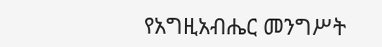የአግዚአብሔር መንግሥት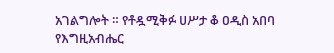አገልግሎት ። የቶዷሚቅፉ ሀሥታ ቆ ዐዲስ አበባ የእግዚአብሔር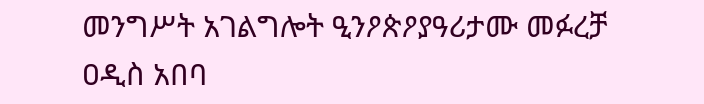መንግሥት አገልግሎት ዒንዖጵዖያዓሪታሙ መፉረቻ ዐዲስ አበባ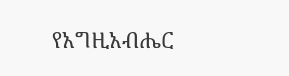የአግዚአብሔር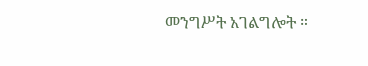መንግሥት አገልግሎት ።